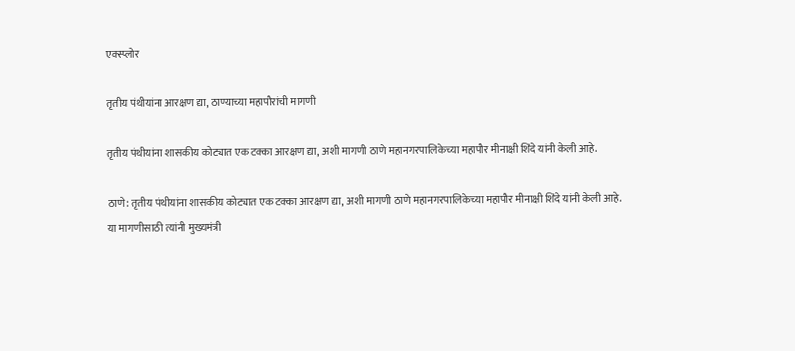एक्स्प्लोर

तृतीय पंथीयांना आरक्षण द्या, ठाण्याच्या महापौरांची मागणी

तृतीय पंथीयांना शासकीय कोट्यात एक टक्का आरक्षण द्या, अशी मागणी ठाणे महानगरपालिकेच्या महापौर मीनाक्षी शिंदे यांनी केली आहे.

ठाणे: तृतीय पंथीयांना शासकीय कोट्यात एक टक्का आरक्षण द्या, अशी मागणी ठाणे महानगरपालिकेच्या महापौर मीनाक्षी शिंदे यांनी केली आहे. या मागणीसाठी त्यांनी मुख्यमंत्री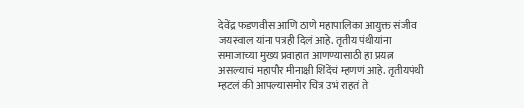देवेंद्र फडणवीस आणि ठाणे महापालिका आयुक्त संजीव जयस्वाल यांना पत्रही दिलं आहे. तृतीय पंथीयांना समाजाच्या मुख्य प्रवाहात आणण्यासाठी हा प्रयत्न असल्याचं महापौर मीनाक्षी शिंदेंचं म्हणणं आहे. तृतीयपंथी म्हटलं की आपल्यासमोर चित्र उभं राहतं ते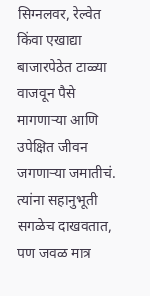सिग्नलवर, रेल्वेत किंवा एखाद्या बाजारपेठेत टाळ्या वाजवून पैसे मागणाऱ्या आणि उपेक्षित जीवन जगणाऱ्या जमातीचं. त्यांना सहानुभूती सगळेच दाखवतात, पण जवळ मात्र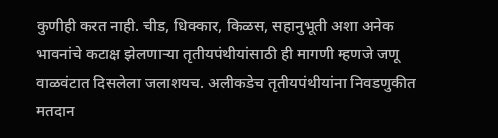कुणीही करत नाही. चीड, धिक्कार, किळस, सहानुभूती अशा अनेक भावनांचे कटाक्ष झेलणाऱ्या तृतीयपंथीयांसाठी ही मागणी म्हणजे जणू वाळवंटात दिसलेला जलाशयच. अलीकडेच तृतीयपंथीयांना निवडणुकीत मतदान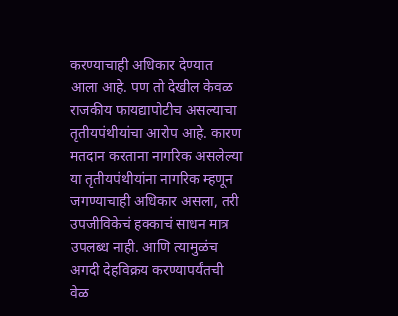करण्याचाही अधिकार देण्यात आला आहे. पण तो देखील केवळ राजकीय फायद्यापोटीच असल्याचा तृतीयपंथीयांचा आरोप आहे. कारण मतदान करताना नागरिक असलेल्या या तृतीयपंथीयांना नागरिक म्हणून जगण्याचाही अधिकार असला, तरी उपजीविकेचं हक्काचं साधन मात्र उपलब्ध नाही. आणि त्यामुळंच अगदी देहविक्रय करण्यापर्यंतची वेळ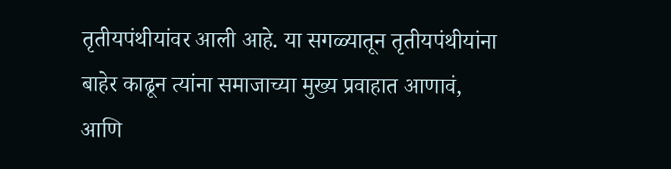तृतीयपंथीयांवर आली आहे. या सगळ्यातून तृतीयपंथीयांना बाहेर काढून त्यांना समाजाच्या मुख्य प्रवाहात आणावं, आणि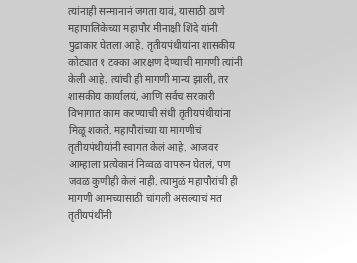त्यांनाही सन्मानानं जगता यावं, यासाठी ठाणे महापालिकेच्या महापौर मीनाक्षी शिंदे यांनी पुढाकार घेतला आहे. तृतीयपंथीयांना शासकीय कोट्यात १ टक्का आरक्षण देण्याची मागणी त्यांनी केली आहे. त्यांची ही मागणी मान्य झाली, तर शासकीय कार्यालयं, आणि सर्वच सरकारी विभागात काम करण्याची संधी तृतीयपंथीयांना मिळू शकते. महापौरांच्या या मागणीचं तृतीयपंथीयांनी स्वागत केलं आहे. आजवर आम्हाला प्रत्येकानं निव्वळ वापरुन घेतलं, पण जवळ कुणीही केलं नाही. त्यामुळं महापौरांची ही मागणी आमच्यासाठी चांगली असल्याचं मत तृतीयपंथींनी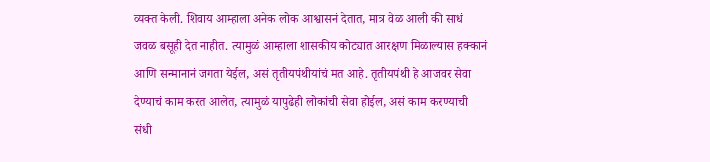व्यक्त केली. शिवाय आम्हाला अनेक लोक आश्वासनं देतात, मात्र वेळ आली की साधं जवळ बसूही देत नाहीत. त्यामुळं आम्हाला शासकीय कोट्यात आरक्षण मिळाल्यास हक्कानं आणि सन्मानानं जगता येईल, असं तृतीयपंथीयांचं मत आहे. तृतीयपंथी हे आजवर सेवा देण्याचं काम करत आलेत, त्यामुळं यापुढेही लोकांची सेवा होईल, असं काम करण्याची संधी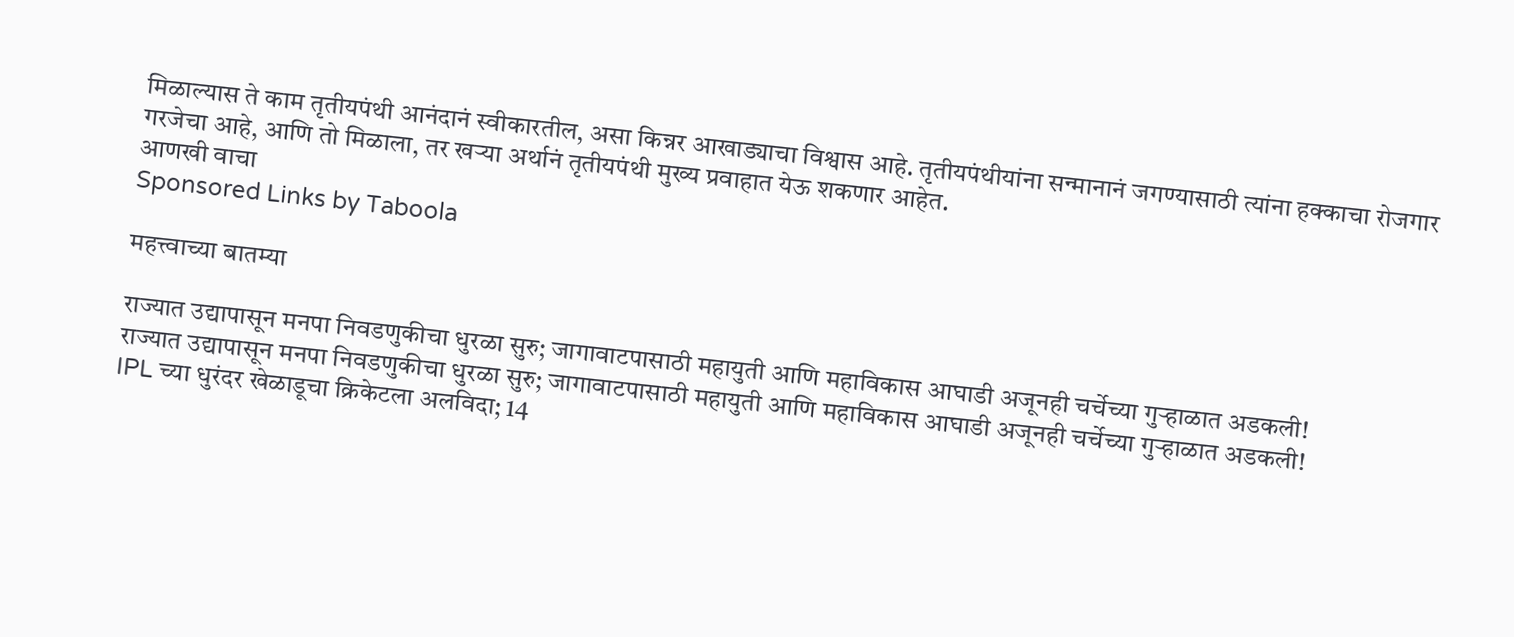मिळाल्यास ते काम तृतीयपंथी आनंदानं स्वीकारतील, असा किन्नर आखाड्याचा विश्वास आहे. तृतीयपंथीयांना सन्मानानं जगण्यासाठी त्यांना हक्काचा रोजगार गरजेचा आहे, आणि तो मिळाला, तर खऱ्या अर्थानं तृतीयपंथी मुख्य प्रवाहात येऊ शकणार आहेत.
आणखी वाचा
Sponsored Links by Taboola

महत्त्वाच्या बातम्या

राज्यात उद्यापासून मनपा निवडणुकीचा धुरळा सुरु; जागावाटपासाठी महायुती आणि महाविकास आघाडी अजूनही चर्चेच्या गुऱ्हाळात अडकली!
राज्यात उद्यापासून मनपा निवडणुकीचा धुरळा सुरु; जागावाटपासाठी महायुती आणि महाविकास आघाडी अजूनही चर्चेच्या गुऱ्हाळात अडकली!
IPL च्या धुरंदर खेळाडूचा क्रिकेटला अलविदा; 14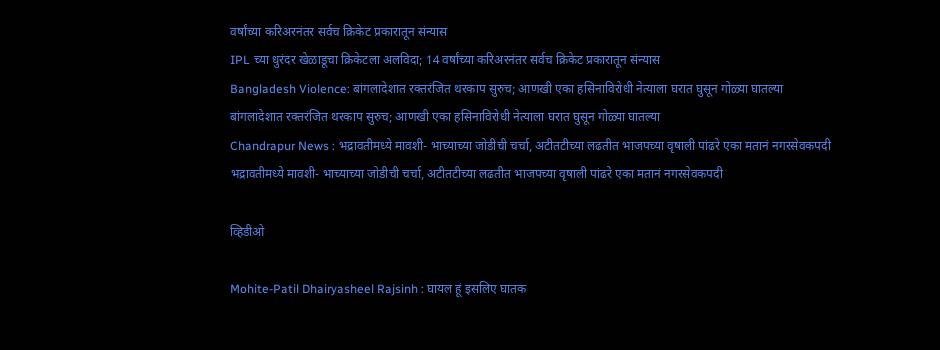वर्षांच्या करिअरनंतर सर्वच क्रिकेट प्रकारातून संन्यास
IPL च्या धुरंदर खेळाडूचा क्रिकेटला अलविदा; 14 वर्षांच्या करिअरनंतर सर्वच क्रिकेट प्रकारातून संन्यास
Bangladesh Violence: बांगलादेशात रक्तरंजित थरकाप सुरुच; आणखी एका हसिनाविरोधी नेत्याला घरात घुसून गोळ्या घातल्या
बांगलादेशात रक्तरंजित थरकाप सुरुच; आणखी एका हसिनाविरोधी नेत्याला घरात घुसून गोळ्या घातल्या
Chandrapur News : भद्रावतीमध्ये मावशी- भाच्याच्या जोडीची चर्चा, अटीतटीच्या लढतीत भाजपच्या वृषाली पांढरे एका मतानं नगरसेवकपदी
भद्रावतीमध्ये मावशी- भाच्याच्या जोडीची चर्चा, अटीतटीच्या लढतीत भाजपच्या वृषाली पांढरे एका मतानं नगरसेवकपदी

व्हिडीओ

Mohite-Patil Dhairyasheel Rajsinh : घायल हूं इसलिए घातक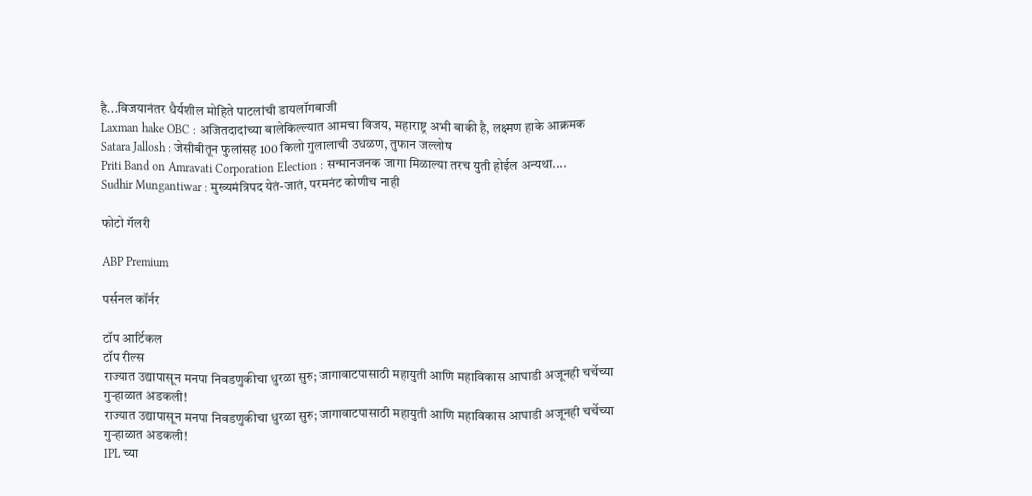है...विजयानंतर धैर्यशील मोहिते पाटलांची डायलॉगबाजी
Laxman hake OBC : अजितदादांच्या बालेकिल्ल्यात आमचा विजय, महाराष्ट्र अभी बाकी है, लक्ष्मण हाके आक्रमक
Satara Jallosh : जेसीबीतून फुलांसह 100 किलो गुलालाची उधळण, तुफान जल्लोष
Priti Band on Amravati Corporation Election : सन्मानजनक जागा मिळाल्या तरच युती होईल अन्यथा....
Sudhir Mungantiwar : मुख्यमंत्रिपद येतं-जातं, परमनंट कोणीच नाही

फोटो गॅलरी

ABP Premium

पर्सनल कॉर्नर

टॉप आर्टिकल
टॉप रील्स
राज्यात उद्यापासून मनपा निवडणुकीचा धुरळा सुरु; जागावाटपासाठी महायुती आणि महाविकास आघाडी अजूनही चर्चेच्या गुऱ्हाळात अडकली!
राज्यात उद्यापासून मनपा निवडणुकीचा धुरळा सुरु; जागावाटपासाठी महायुती आणि महाविकास आघाडी अजूनही चर्चेच्या गुऱ्हाळात अडकली!
IPL च्या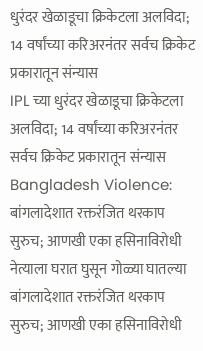धुरंदर खेळाडूचा क्रिकेटला अलविदा; 14 वर्षांच्या करिअरनंतर सर्वच क्रिकेट प्रकारातून संन्यास
IPL च्या धुरंदर खेळाडूचा क्रिकेटला अलविदा; 14 वर्षांच्या करिअरनंतर सर्वच क्रिकेट प्रकारातून संन्यास
Bangladesh Violence: बांगलादेशात रक्तरंजित थरकाप सुरुच; आणखी एका हसिनाविरोधी नेत्याला घरात घुसून गोळ्या घातल्या
बांगलादेशात रक्तरंजित थरकाप सुरुच; आणखी एका हसिनाविरोधी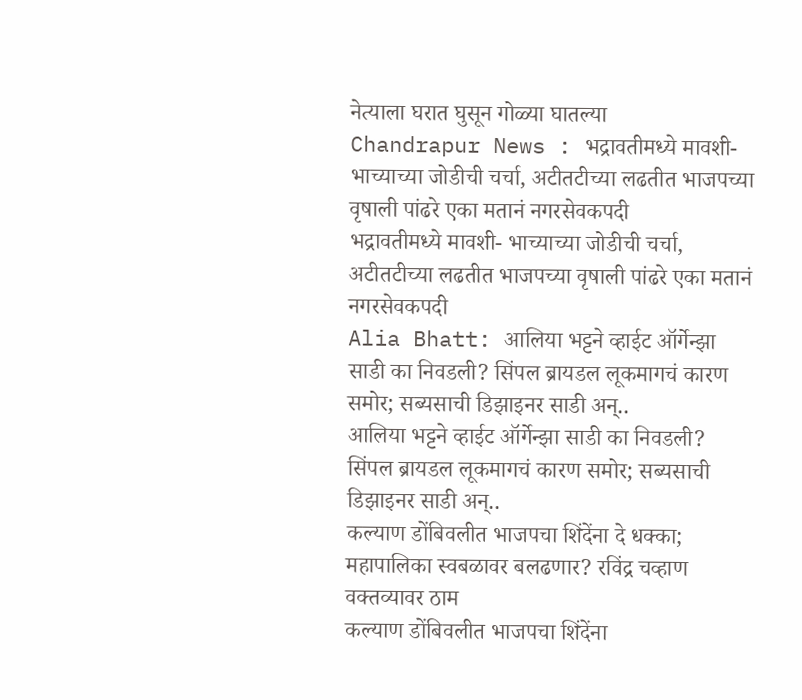नेत्याला घरात घुसून गोळ्या घातल्या
Chandrapur News : भद्रावतीमध्ये मावशी- भाच्याच्या जोडीची चर्चा, अटीतटीच्या लढतीत भाजपच्या वृषाली पांढरे एका मतानं नगरसेवकपदी
भद्रावतीमध्ये मावशी- भाच्याच्या जोडीची चर्चा, अटीतटीच्या लढतीत भाजपच्या वृषाली पांढरे एका मतानं नगरसेवकपदी
Alia Bhatt: आलिया भट्टने व्हाईट ऑर्गेन्झा साडी का निवडली? सिंपल ब्रायडल लूकमागचं कारण समोर; सब्यसाची डिझाइनर साडी अन्..
आलिया भट्टने व्हाईट ऑर्गेन्झा साडी का निवडली? सिंपल ब्रायडल लूकमागचं कारण समोर; सब्यसाची डिझाइनर साडी अन्..
कल्याण डोंबिवलीत भाजपचा शिंदेंना दे धक्का; महापालिका स्वबळावर बलढणार? रविंद्र चव्हाण वक्तव्यावर ठाम
कल्याण डोंबिवलीत भाजपचा शिंदेंना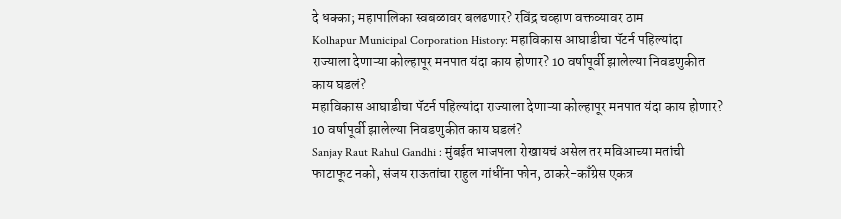दे धक्का; महापालिका स्वबळावर बलढणार? रविंद्र चव्हाण वक्तव्यावर ठाम
Kolhapur Municipal Corporation History: महाविकास आघाडीचा पॅटर्न पहिल्यांदा राज्याला देणाऱ्या कोल्हापूर मनपात यंदा काय होणार? 10 वर्षापूर्वी झालेल्या निवडणुकीत काय घडलं?
महाविकास आघाडीचा पॅटर्न पहिल्यांदा राज्याला देणाऱ्या कोल्हापूर मनपात यंदा काय होणार? 10 वर्षापूर्वी झालेल्या निवडणुकीत काय घडलं?
Sanjay Raut Rahul Gandhi : मुंबईत भाजपला रोखायचं असेल तर मविआच्या मतांची फाटाफूट नको, संजय राऊतांचा राहुल गांधींना फोन, ठाकरे-काँग्रेस एकत्र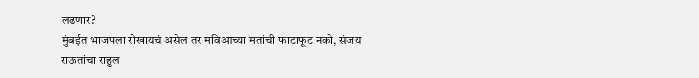लढणार?
मुंबईत भाजपला रोखायचं असेल तर मविआच्या मतांची फाटाफूट नको, संजय राऊतांचा राहुल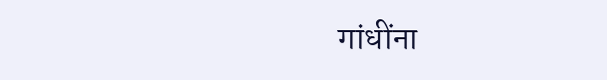गांधींना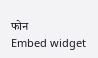फोन
Embed widget